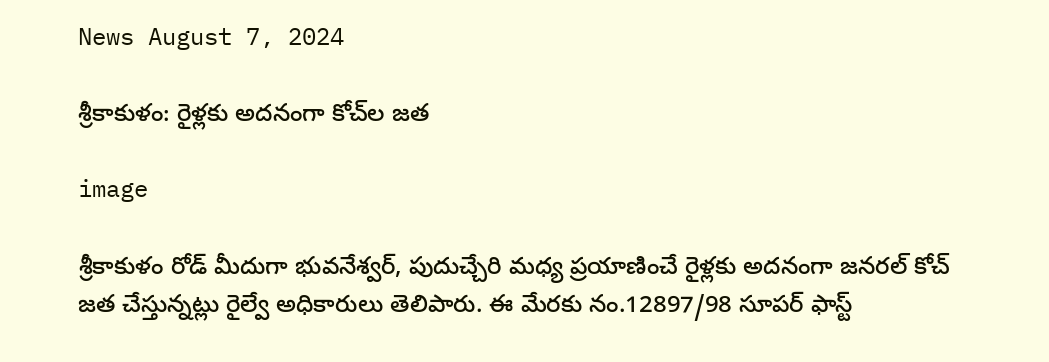News August 7, 2024

శ్రీకాకుళం: రైళ్లకు అదనంగా కోచ్‌ల జత

image

శ్రీకాకుళం రోడ్ మీదుగా భువనేశ్వర్, పుదుచ్చేరి మధ్య ప్రయాణించే రైళ్లకు అదనంగా జనరల్ కోచ్ జత చేస్తున్నట్లు రైల్వే అధికారులు తెలిపారు. ఈ మేరకు నం.12897/98 సూపర్ ఫాస్ట్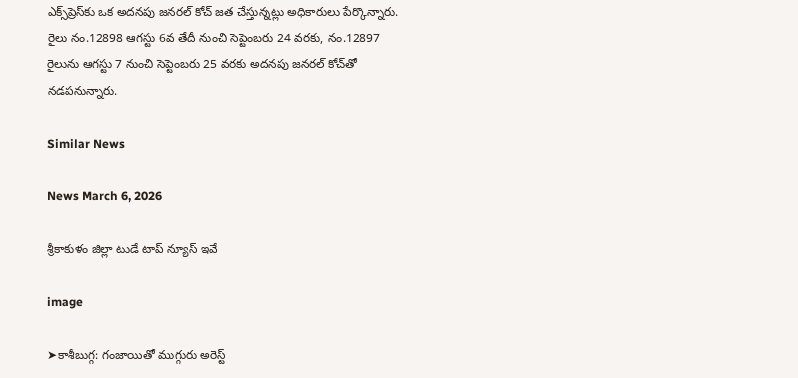ఎక్స్‌ప్రెస్‌కు ఒక అదనపు జనరల్ కోచ్ జత చేస్తున్నట్లు అధికారులు పేర్కొన్నారు. రైలు నం.12898 ఆగస్టు 6వ తేదీ నుంచి సెప్టెంబరు 24 వరకు, నం.12897 రైలును ఆగస్టు 7 నుంచి సెప్టెంబరు 25 వరకు అదనపు జనరల్ కోచ్‌తో నడపనున్నారు.

Similar News

News March 6, 2026

శ్రీకాకుళం జిల్లా టుడే టాప్ న్యూస్ ఇవే

image

➤కాశీబుగ్గ: గంజాయితో ముగ్గురు అరెస్ట్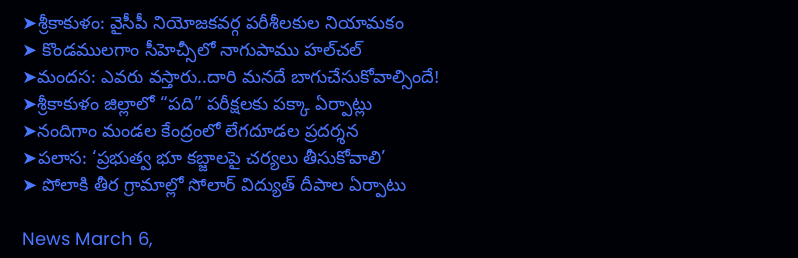➤శ్రీకాకుళం: వైసీపీ నియోజకవర్గ పరీశీలకుల నియామకం
➤ కొండములగాం సీహెచ్సీలో నాగుపాము హల్‌చల్
➤మందస: ఎవరు వస్తారు..దారి మనదే బాగుచేసుకోవాల్సిందే!
➤శ్రీకాకుళం జిల్లాలో “పది” పరీక్షలకు పక్కా ఏర్పాట్లు
➤నందిగాం మండల కేంద్రంలో లేగదూడల ప్రదర్శన
➤పలాస: ‘ప్రభుత్వ భూ కబ్జాలపై చర్యలు తీసుకోవాలి’
➤ పోలాకి తీర గ్రామాల్లో సోలార్ విద్యుత్ దీపాల ఏర్పాటు

News March 6,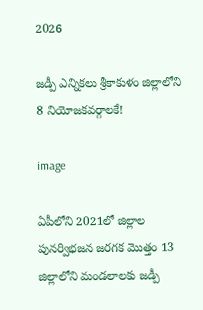2026

జడ్పీ ఎన్నికలు శ్రీకాకుళం జిల్లాలోని 8 నియోజకవర్గాలకే!

image

ఏపీలోని 2021లో జిల్లాల పునర్విభజన జరగక మొత్తం 13 జిల్లాలోని మండలాలకు జడ్పీ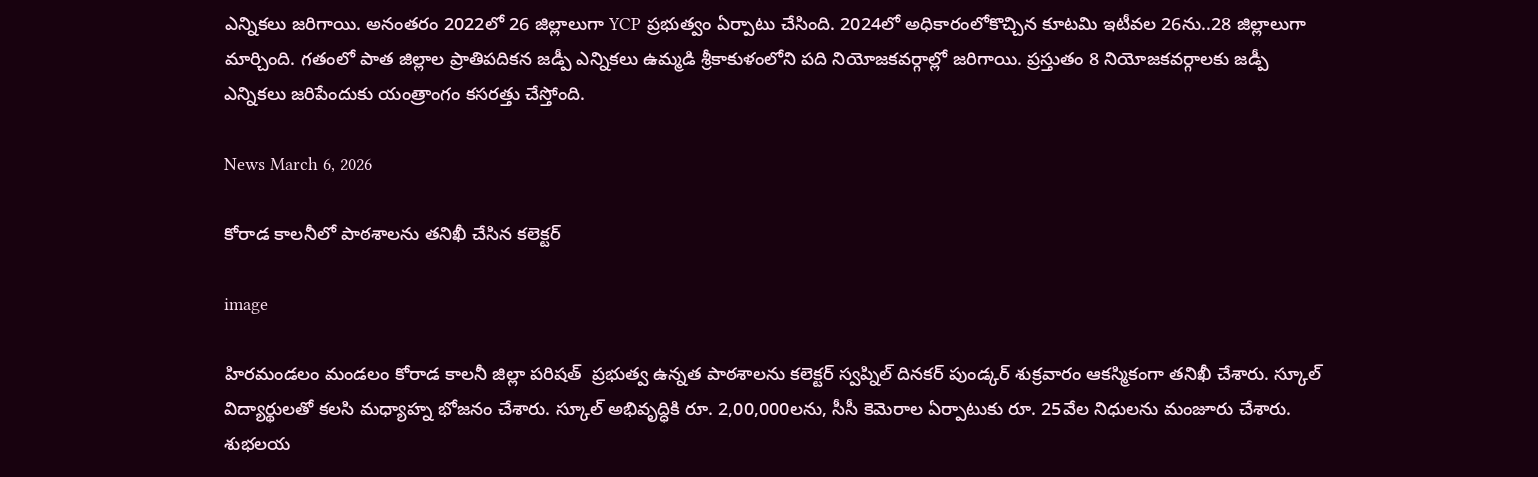ఎన్నికలు జరిగాయి. అనంతరం 2022లో 26 జిల్లాలుగా YCP ప్రభుత్వం ఏర్పాటు చేసింది. 2024లో అధికారంలోకొచ్చిన కూటమి ఇటీవల 26ను..28 జిల్లాలుగా మార్చింది. గతంలో పాత జిల్లాల ప్రాతిపదికన జడ్పీ ఎన్నికలు ఉమ్మడి శ్రీకాకుళంలోని పది నియోజకవర్గాల్లో జరిగాయి. ప్రస్తుతం 8 నియోజకవర్గాలకు జడ్పీ ఎన్నికలు జరిపేందుకు యంత్రాంగం కసరత్తు చేస్తోంది.

News March 6, 2026

కోరాడ కాలనీలో పాఠశాలను తనిఖీ చేసిన కలెక్టర్

image

హిరమండలం మండలం కోరాడ కాలనీ జిల్లా పరిషత్  ప్రభుత్వ ఉన్నత పాఠశాలను కలెక్టర్ స్వప్నిల్ దినకర్ పుండ్కర్ శుక్రవారం ఆకస్మికంగా తనిఖీ చేశారు. స్కూల్ విద్యార్థులతో కలసి మధ్యాహ్న భోజనం చేశారు. స్కూల్ అభివృద్ధికి రూ. 2,00,000లను, సీసీ కెమెరాల ఏర్పాటుకు రూ. 25వేల నిధులను మంజూరు చేశారు.
శుభలయ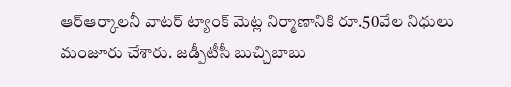ఆర్‌ఆర్కాలనీ వాటర్ ట్యాంక్ మెట్ల నిర్మాణానికి రూ.50వేల నిధులు మంజూరు చేశారు. జడ్పీటీసీ బుచ్చిబాబు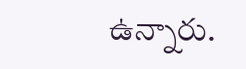ఉన్నారు.